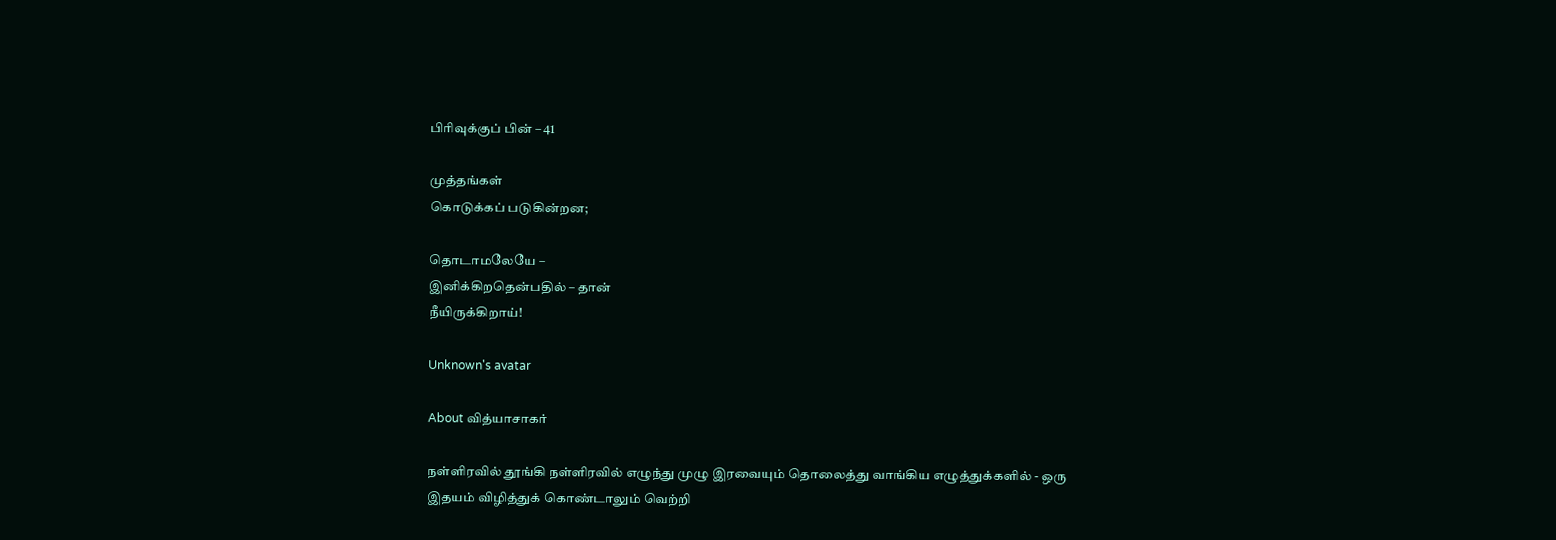பிரிவுக்குப் பின் – 41

முத்தங்கள்
கொடுக்கப் படுகின்றன;

தொடாமலேயே –
இனிக்கிறதென்பதில் – தான்
நீயிருக்கிறாய்!

Unknown's avatar

About வித்யாசாகர்

நள்ளிரவில் தூங்கி நள்ளிரவில் எழுந்து முழு இரவையும் தொலைத்து வாங்கிய எழுத்துக்களில் - ஒரு இதயம் விழித்துக் கொண்டாலும் வெற்றி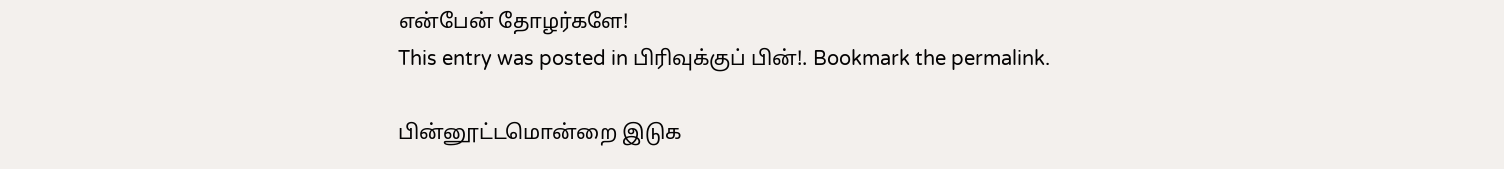என்பேன் தோழர்களே!
This entry was posted in பிரிவுக்குப் பின்!. Bookmark the permalink.

பின்னூட்டமொன்றை இடுக